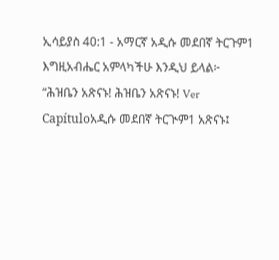ኢሳይያስ 40:1 - አማርኛ አዲሱ መደበኛ ትርጉም1 እግዚአብሔር አምላካችሁ እንዲህ ይላል፦ “ሕዝቤን አጽናኑ! ሕዝቤን አጽናኑ! Ver Capítuloአዲሱ መደበኛ ትርጒም1 አጽናኑ፤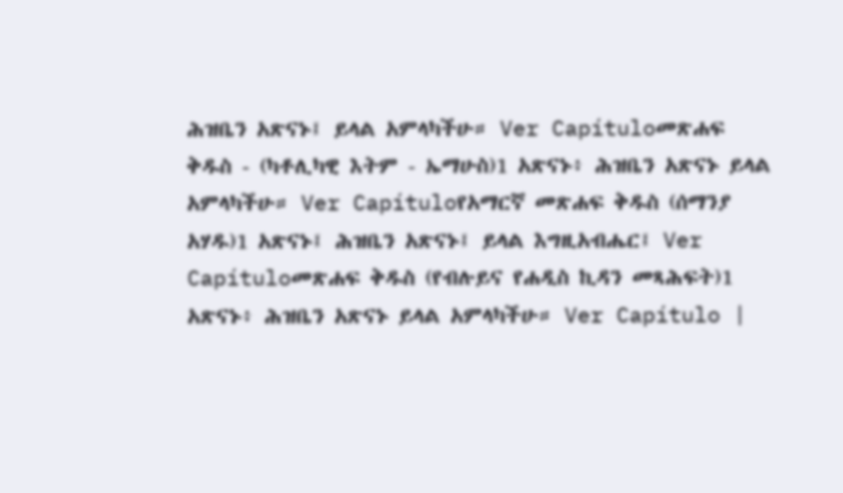ሕዝቤን አጽናኑ፤ ይላል አምላካችሁ። Ver Capítuloመጽሐፍ ቅዱስ - (ካቶሊካዊ እትም - ኤማሁስ)1 አጽናኑ፥ ሕዝቤን አጽናኑ ይላል አምላካችሁ። Ver Capítuloየአማርኛ መጽሐፍ ቅዱስ (ሰማንያ አሃዱ)1 አጽናኑ፤ ሕዝቤን አጽናኑ፤ ይላል እግዚአብሔር፤ Ver Capítuloመጽሐፍ ቅዱስ (የብሉይና የሐዲስ ኪዳን መጻሕፍት)1 አጽናኑ፥ ሕዝቤን አጽናኑ ይላል አምላካችሁ። Ver Capítulo |